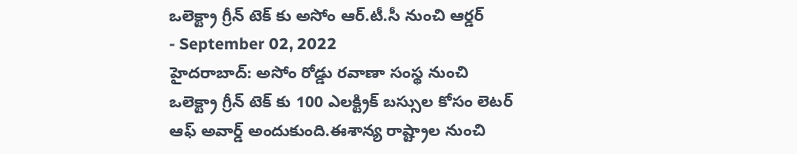ఒలెక్ట్రా గ్రీన్ టెక్ కు అసోం ఆర్.టీ.సీ నుంచి ఆర్డర్
- September 02, 2022
హైదరాబాద్: అసోం రోడ్డు రవాణా సంస్థ నుంచి ఒలెక్ట్రా గ్రీన్ టెక్ కు 100 ఎలక్ట్రిక్ బస్సుల కోసం లెటర్ ఆఫ్ అవార్డ్ అందుకుంది.ఈశాన్య రాష్ట్రాల నుంచి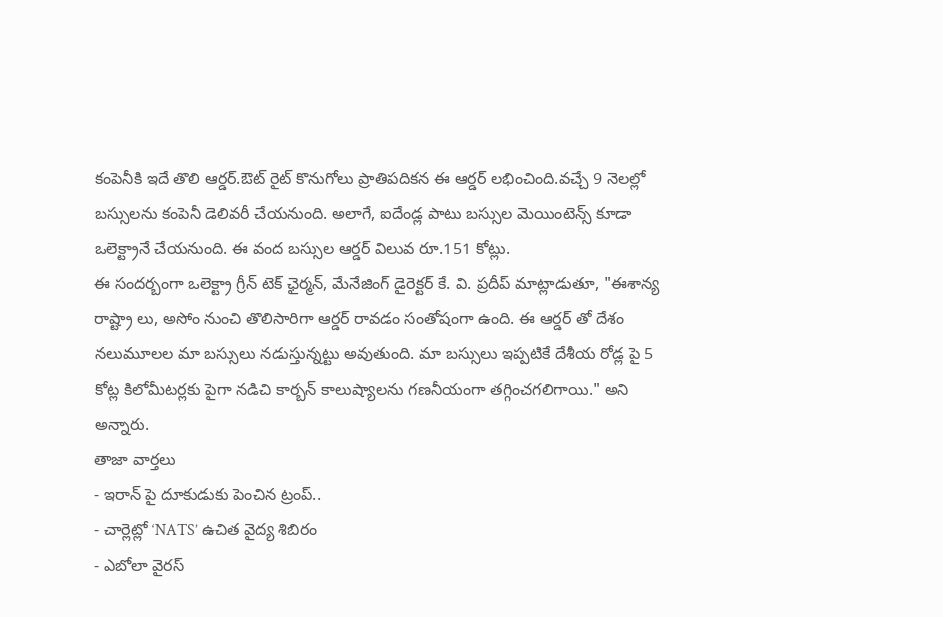కంపెనీకి ఇదే తొలి ఆర్డర్.ఔట్ రైట్ కొనుగోలు ప్రాతిపదికన ఈ ఆర్డర్ లభించింది.వచ్చే 9 నెలల్లో బస్సులను కంపెనీ డెలివరీ చేయనుంది. అలాగే, ఐదేండ్ల పాటు బస్సుల మెయింటెన్స్ కూడా ఒలెక్ట్రానే చేయనుంది. ఈ వంద బస్సుల ఆర్డర్ విలువ రూ.151 కోట్లు.
ఈ సందర్బంగా ఒలెక్ట్రా గ్రీన్ టెక్ ఛైర్మన్, మేనేజింగ్ డైరెక్టర్ కే. వి. ప్రదీప్ మాట్లాడుతూ, "ఈశాన్య రాష్ట్రా లు, అసోం నుంచి తొలిసారిగా ఆర్డర్ రావడం సంతోషంగా ఉంది. ఈ ఆర్డర్ తో దేశం నలుమూలల మా బస్సులు నడుస్తున్నట్టు అవుతుంది. మా బస్సులు ఇప్పటికే దేశీయ రోడ్ల పై 5 కోట్ల కిలోమీటర్లకు పైగా నడిచి కార్బన్ కాలుష్యాలను గణనీయంగా తగ్గించగలిగాయి." అని అన్నారు.
తాజా వార్తలు
- ఇరాన్ పై దూకుడుకు పెంచిన ట్రంప్..
- చార్లెట్లో ‘NATS’ ఉచిత వైద్య శిబిరం
- ఎబోలా వైరస్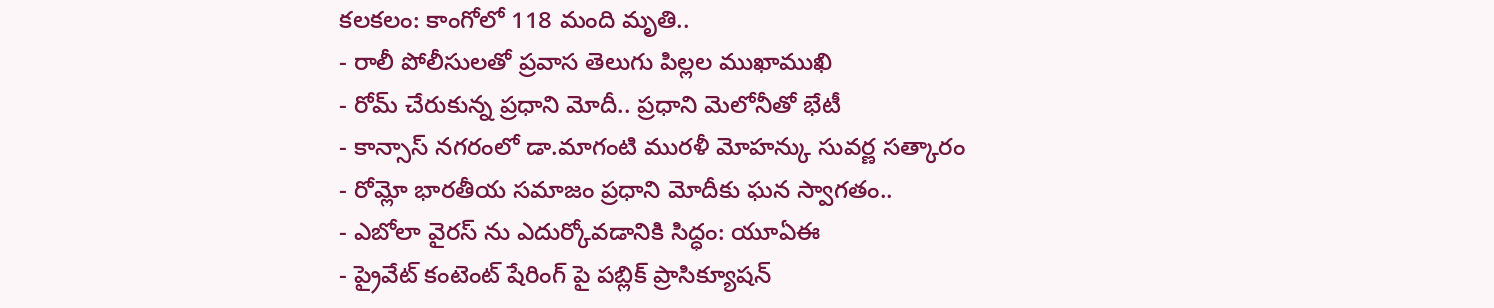కలకలం: కాంగోలో 118 మంది మృతి..
- రాలీ పోలీసులతో ప్రవాస తెలుగు పిల్లల ముఖాముఖి
- రోమ్ చేరుకున్న ప్రధాని మోదీ.. ప్రధాని మెలోనీతో భేటీ
- కాన్సాస్ నగరంలో డా.మాగంటి మురళీ మోహన్కు సువర్ణ సత్కారం
- రోమ్లో భారతీయ సమాజం ప్రధాని మోదీకు ఘన స్వాగతం..
- ఎబోలా వైరస్ ను ఎదుర్కోవడానికి సిద్ధం: యూఏఈ
- ప్రైవేట్ కంటెంట్ షేరింగ్ పై పబ్లిక్ ప్రాసిక్యూషన్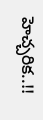హెచ్చరిక..!!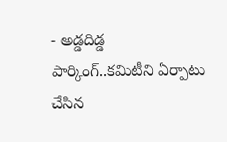- అడ్డదిడ్డ పార్కింగ్..కమిటీని ఏర్పాటు చేసిన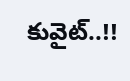కువైట్..!!